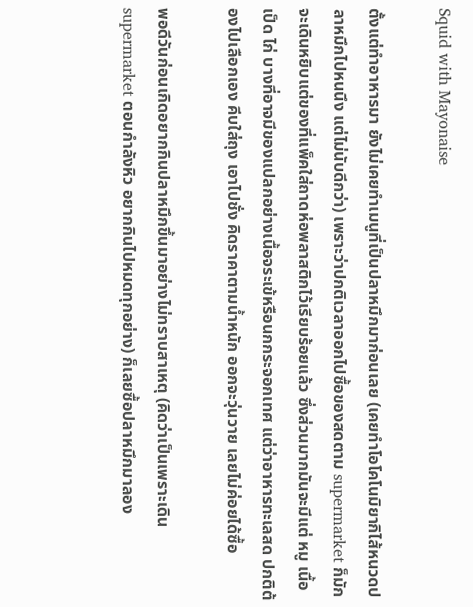Squid with Mayonaise

ตั้งแต่ทำอาหารมา ยังไม่เคยทำเมนูที่เป็นปลาหมึกมาก่อนเลย (เคยทำโอโคโนมิยากิไส้หนวดปลาหมึกไปหนนึง แต่ไม่นับดีกว่า) เพราะว่าปกติเวลาออกไปซื้อของสดตาม supermarket ก็มักจะเดินหยิบแต่ของที่แพ็คใส่ถาดห่อพลาสติกไว้เรียบร้อยแล้ว ซึ่งส่วนมากมันจะมีแต่ หมู เนื้อ เป็ด ไก่ บางที่อาจมีของแปลกอย่างเนื้อจระเข้หรือนกกระจอกเทศ แต่ว่าอาหารทะเลสด ปกติต้องไปเลือกเอง คีบใส่ถุง เอาไปชั่ง คิดราคาตามน้ำหนัก ออกจะวุ่นวาย เลยไม่ค่อยได้ซื้อ

พอดีวันก่อนเกิดอยากกินปลาหมึกขึ้นมาอย่างไม่ทราบสาเหตุ (คิดว่าเป็นเพราะเดิน supermarket ตอนกำลังหิว อยากกินไปหมดทุกอย่าง) ก็เลยซื้อปลาหมึกมาลอง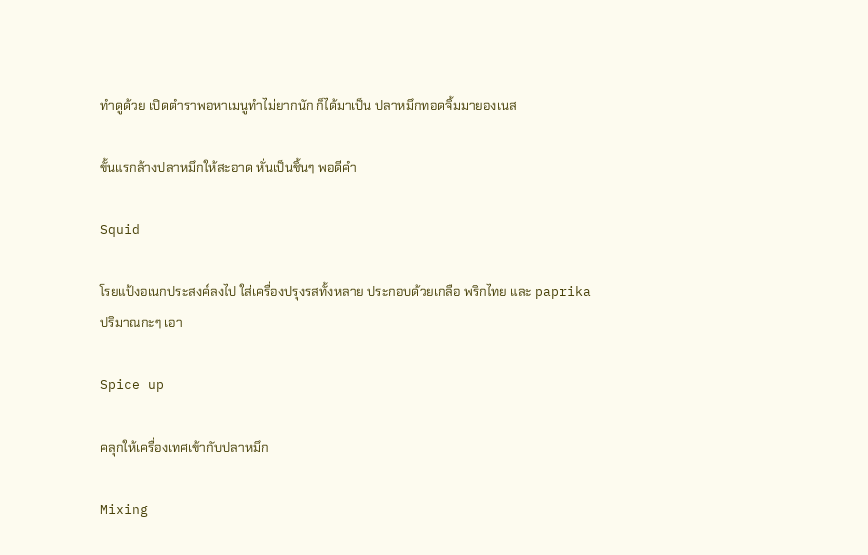ทำดูด้วย เปิดตำราพอหาเมนูทำไม่ยากนัก ก็ได้มาเป็น ปลาหมึกทอดจิ้มมายองเนส

ขั้นแรกล้างปลาหมึกให้สะอาด หั่นเป็นชิ้นๆ พอดีคำ

Squid

โรยแป้งอเนกประสงค์ลงไป ใส่เครื่องปรุงรสทั้งหลาย ประกอบด้วยเกลือ พริกไทย และ paprika ปริมาณกะๆ เอา

Spice up

คลุกให้เครื่องเทศเข้ากับปลาหมึก

Mixing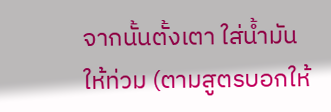จากนั้นตั้งเตา ใส่น้ำมันให้ท่วม (ตามสูตรบอกให้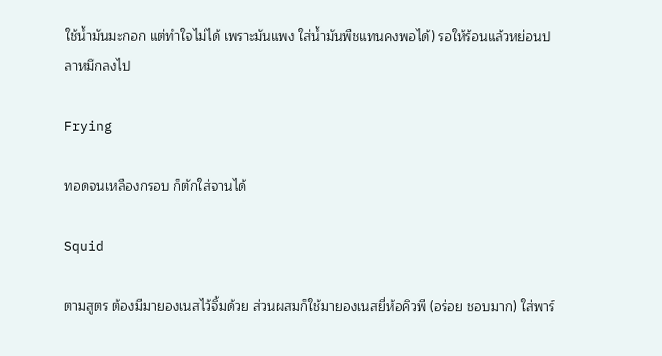ใช้น้ำมันมะกอก แต่ทำใจไม่ได้ เพราะมันแพง ใส่น้ำมันพืชแทนคงพอได้) รอให้ร้อนแล้วหย่อนปลาหมึกลงไป

Frying

ทอดจนเหลืองกรอบ ก็ตักใส่จานได้

Squid

ตามสูตร ต้องมีมายองเนสไว้จิ้มด้วย ส่วนผสมก็ใช้มายองเนสยี่ห้อคิวพี (อร่อย ชอบมาก) ใส่พาร์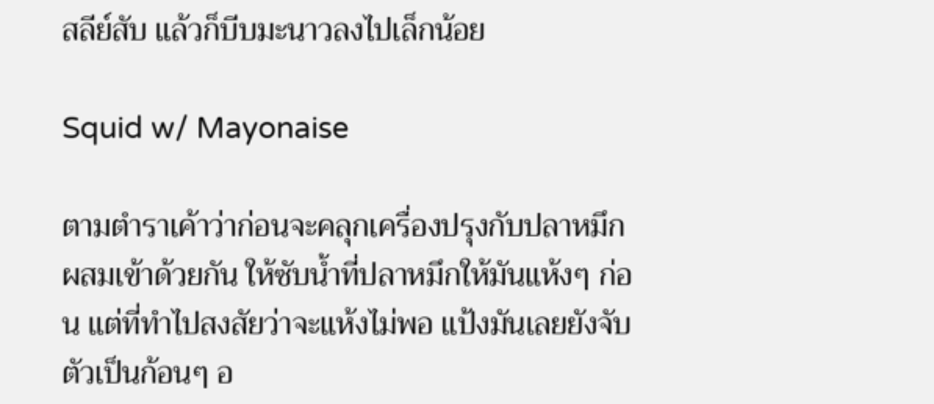สลีย์สับ แล้วก็บีบมะนาวลงไปเล็กน้อย

Squid w/ Mayonaise

ตามตำราเค้าว่าก่อนจะคลุกเครื่องปรุงกับปลาหมึกผสมเข้าด้วยกัน ให้ซับน้ำที่ปลาหมึกให้มันแห้งๆ ก่อน แต่ที่ทำไปสงสัยว่าจะแห้งไม่พอ แป้งมันเลยยังจับตัวเป็นก้อนๆ อ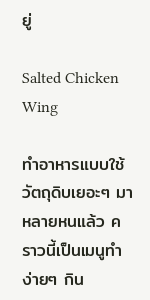ยู่

Salted Chicken Wing

ทำอาหารแบบใช้วัตถุดิบเยอะๆ มาหลายหนแล้ว คราวนี้เป็นเมนูทำง่ายๆ กิน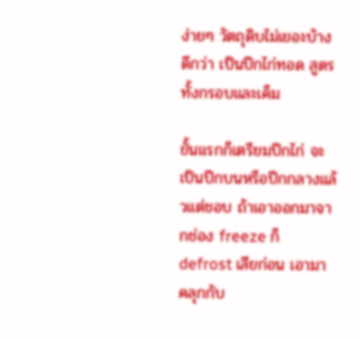ง่ายๆ วัตถุดิบไม่เยอะบ้างดีกว่า เป็นปีกไก่ทอด สูตรทั้งกรอบและเค็ม

ขั้นแรกก็เตรียมปีกไก่ จะเป็นปีกบนหรือปีกกลางแล้วแต่ชอบ ถ้าเอาออกมาจากช่อง freeze ก็ defrost เสียก่อน เอามาคลุกกับ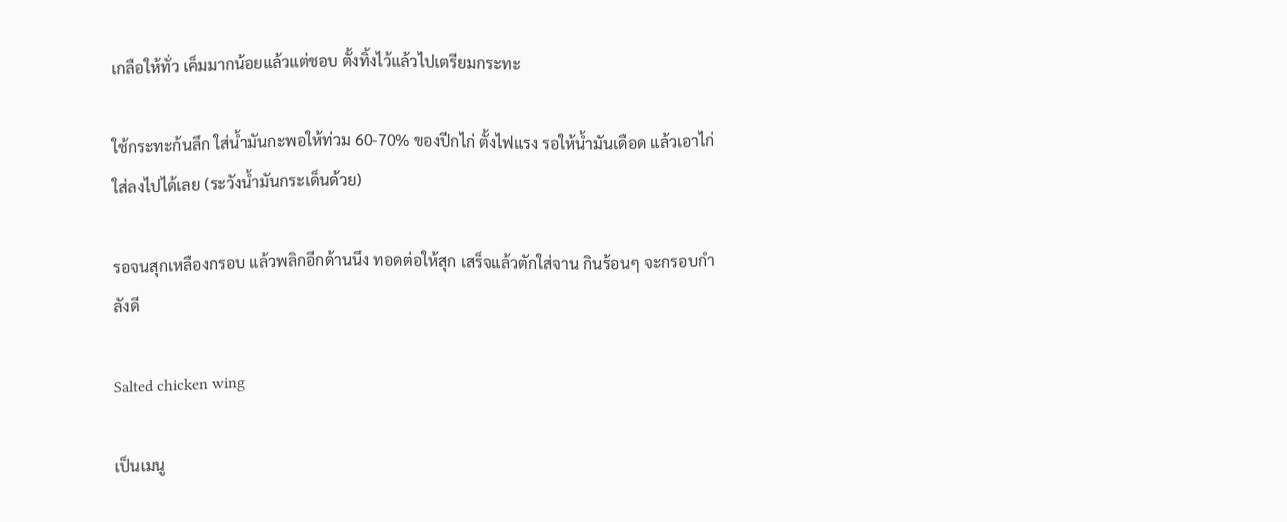เกลือให้ทั่ว เค็มมากน้อยแล้วแต่ชอบ ตั้งทิ้งไว้แล้วไปเตรียมกระทะ

ใช้กระทะก้นลึก ใส่น้ำมันกะพอให้ท่วม 60-70% ของปีกไก่ ตั้งไฟแรง รอให้น้ำมันเดือด แล้วเอาไก่ใส่ลงไปได้เลย (ระวังน้ำมันกระเด็นด้วย)

รอจนสุกเหลืองกรอบ แล้วพลิกอีกด้านนึง ทอดต่อให้สุก เสร็จแล้วตักใส่จาน กินร้อนๆ จะกรอบกำลังดี

Salted chicken wing

เป็นเมนู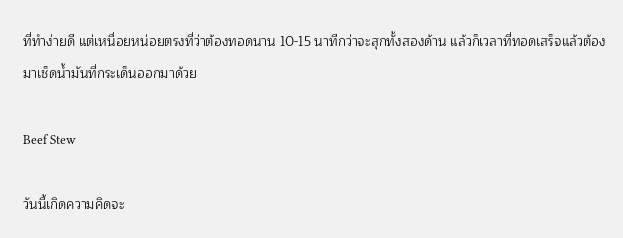ที่ทำง่ายดี แต่เหนื่อยหน่อยตรงที่ว่าต้องทอดนาน 10-15 นาทีกว่าจะสุกทั้งสองด้าน แล้วก็เวลาที่ทอดเสร็จแล้วต้องมาเช็ดน้ำมันที่กระเด็นออกมาด้วย

Beef Stew

วันนี้เกิดความคิดจะ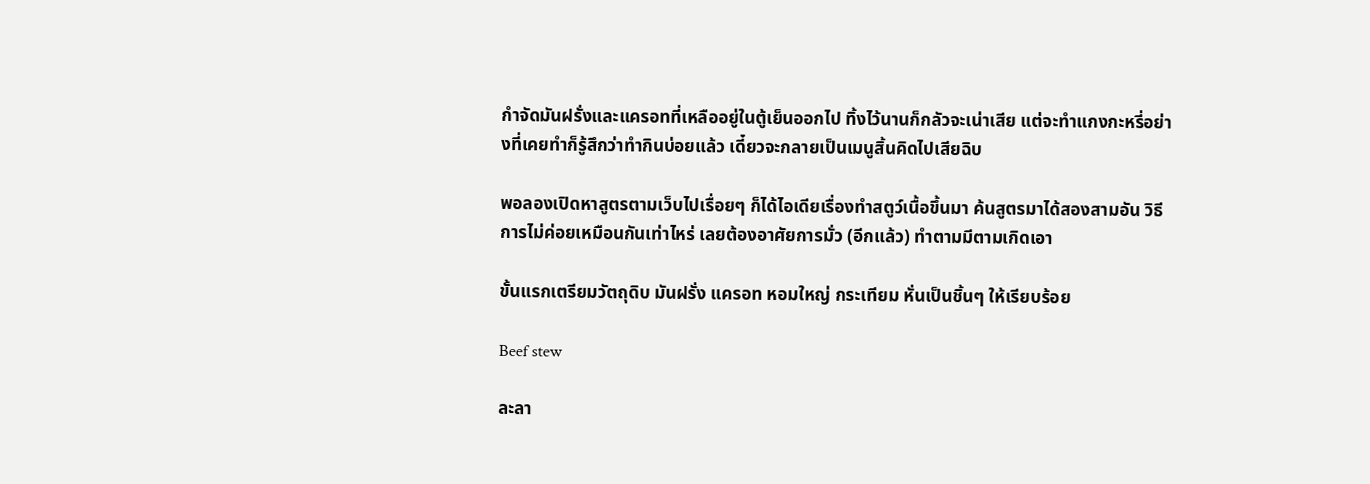กำจัดมันฝรั่งและแครอทที่เหลืออยู่ในตู้เย็นออกไป ทิ้งไว้นานก็กลัวจะเน่าเสีย แต่จะทำแกงกะหรี่อย่างที่เคยทำก็รู้สึกว่าทำกินบ่อยแล้ว เดี๋ยวจะกลายเป็นเมนูสิ้นคิดไปเสียฉิบ

พอลองเปิดหาสูตรตามเว็บไปเรื่อยๆ ก็ได้ไอเดียเรื่องทำสตูว์เนื้อขึ้นมา ค้นสูตรมาได้สองสามอัน วิธีการไม่ค่อยเหมือนกันเท่าไหร่ เลยต้องอาศัยการมั่ว (อีกแล้ว) ทำตามมีตามเกิดเอา

ขั้นแรกเตรียมวัตถุดิบ มันฝรั่ง แครอท หอมใหญ่ กระเทียม หั่นเป็นชิ้นๆ ให้เรียบร้อย

Beef stew

ละลา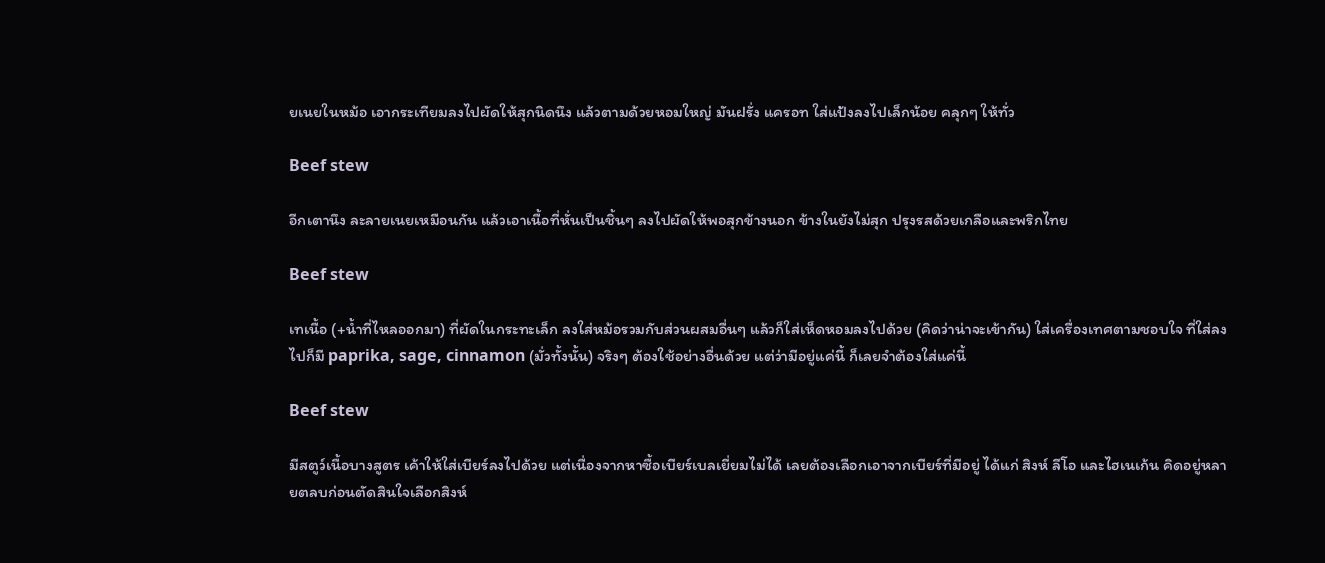ยเนยในหม้อ เอากระเทียมลงไปผัดให้สุกนิดนึง แล้วตามด้วยหอมใหญ่ มันฝรั่ง แครอท ใส่แป้งลงไปเล็กน้อย คลุกๆ ให้ทั่ว

Beef stew

อีกเตานึง ละลายเนยเหมือนกัน แล้วเอาเนื้อที่หั่นเป็นชิ้นๆ ลงไปผัดให้พอสุกข้างนอก ข้างในยังไม่สุก ปรุงรสด้วยเกลือและพริกไทย

Beef stew

เทเนื้อ (+น้ำที่ไหลออกมา) ที่ผัดในกระทะเล็ก ลงใส่หม้อรวมกับส่วนผสมอื่นๆ แล้วก็ใส่เห็ดหอมลงไปด้วย (คิดว่าน่าจะเข้ากัน) ใส่เครื่องเทศตามชอบใจ ที่ใส่ลงไปก็มี paprika, sage, cinnamon (มั่วทั้งนั้น) จริงๆ ต้องใช้อย่างอื่นด้วย แต่ว่ามีอยู่แค่นี้ ก็เลยจำต้องใส่แค่นี้

Beef stew

มีสตูว์เนื้อบางสูตร เค้าให้ใส่เบียร์ลงไปด้วย แต่เนื่องจากหาซื้อเบียร์เบลเยี่ยมไม่ได้ เลยต้องเลือกเอาจากเบียร์ที่มีอยู่ ได้แก่ สิงห์ ลีโอ และไฮเนเก้น คิดอยู่หลายตลบก่อนตัดสินใจเลือกสิงห์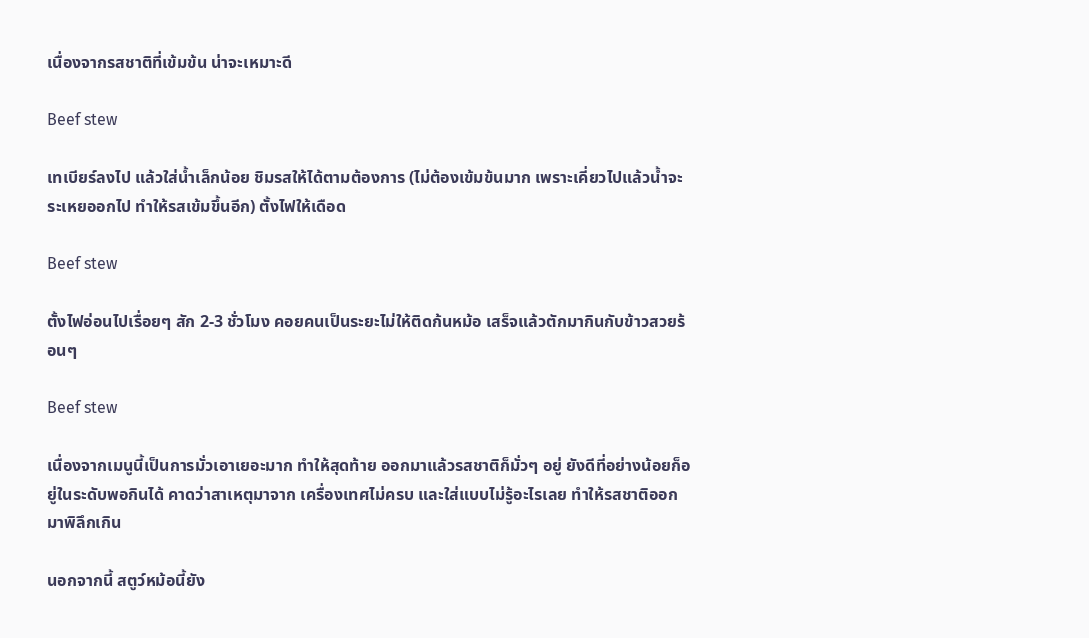เนื่องจากรสชาติที่เข้มข้น น่าจะเหมาะดี

Beef stew

เทเบียร์ลงไป แล้วใส่น้ำเล็กน้อย ชิมรสให้ได้ตามต้องการ (ไม่ต้องเข้มข้นมาก เพราะเคี่ยวไปแล้วน้ำจะระเหยออกไป ทำให้รสเข้มขึ้นอีก) ตั้งไฟให้เดือด

Beef stew

ตั้งไฟอ่อนไปเรื่อยๆ สัก 2-3 ชั่วโมง คอยคนเป็นระยะไม่ให้ติดก้นหม้อ เสร็จแล้วตักมากินกับข้าวสวยร้อนๆ

Beef stew

เนื่องจากเมนูนี้เป็นการมั่วเอาเยอะมาก ทำให้สุดท้าย ออกมาแล้วรสชาติก็มั่วๆ อยู่ ยังดีที่อย่างน้อยก็อยู่ในระดับพอกินได้ คาดว่าสาเหตุมาจาก เครื่องเทศไม่ครบ และใส่แบบไม่รู้อะไรเลย ทำให้รสชาติออกมาพิลึกเกิน

นอกจากนี้ สตูว์หม้อนี้ยัง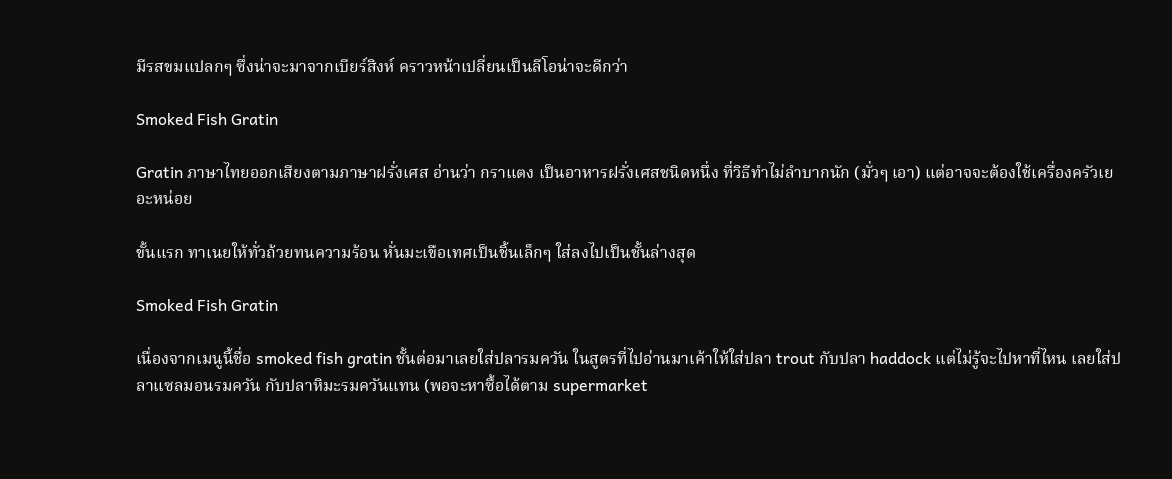มีรสขมแปลกๆ ซึ่งน่าจะมาจากเบียร์สิงห์ คราวหน้าเปลี่ยนเป็นลีโอน่าจะดีกว่า

Smoked Fish Gratin

Gratin ภาษาไทยออกเสียงตามภาษาฝรั่งเศส อ่านว่า กราแตง เป็นอาหารฝรั่งเศสชนิดหนึ่ง ที่วิธีทำไม่ลำบากนัก (มั่วๆ เอา) แต่อาจจะต้องใช้เครื่องครัวเยอะหน่อย

ขั้นแรก ทาเนยให้ทั่วถ้วยทนความร้อน หั่นมะเขือเทศเป็นชิ้นเล็กๆ ใส่ลงไปเป็นชั้นล่างสุด

Smoked Fish Gratin

เนื่องจากเมนูนี้ชื่อ smoked fish gratin ชั้นต่อมาเลยใส่ปลารมควัน ในสูตรที่ไปอ่านมาเค้าให้ใส่ปลา trout กับปลา haddock แต่ไม่รู้จะไปหาที่ไหน เลยใส่ปลาแซลมอนรมควัน กับปลาหิมะรมควันแทน (พอจะหาซื้อได้ตาม supermarket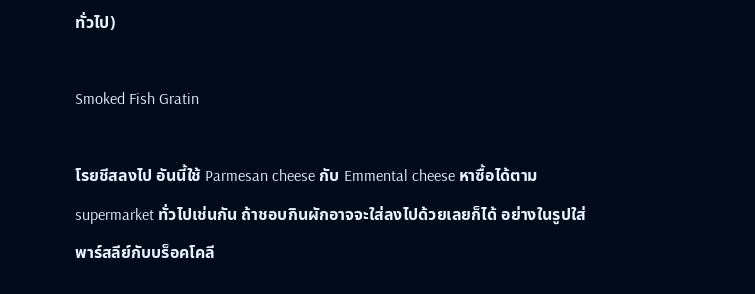ทั่วไป)

Smoked Fish Gratin

โรยชีสลงไป อันนี้ใช้ Parmesan cheese กับ Emmental cheese หาซื้อได้ตาม supermarket ทั่วไปเช่นกัน ถ้าชอบกินผักอาจจะใส่ลงไปด้วยเลยก็ได้ อย่างในรูปใส่พาร์สลีย์กับบร็อคโคลี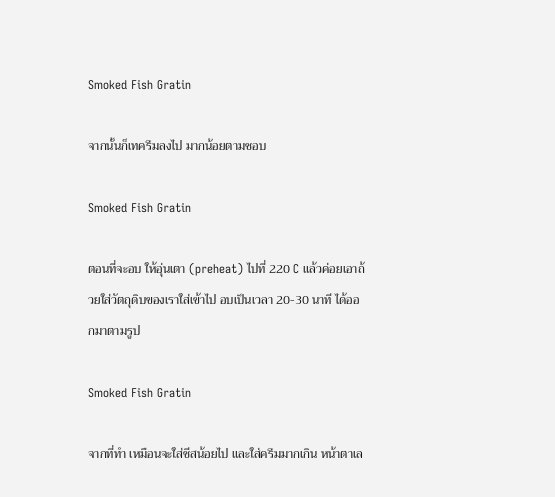Smoked Fish Gratin

จากนั้นก็เทครีมลงไป มากน้อยตามชอบ

Smoked Fish Gratin

ตอนที่จะอบ ให้อุ่นเตา (preheat) ไปที่ 220 C แล้วค่อยเอาถ้วยใส่วัตถุดิบของเราใส่เข้าไป อบเป็นเวลา 20-30 นาที ได้ออกมาตามรูป

Smoked Fish Gratin

จากที่ทำ เหมือนจะใส่ชีสน้อยไป และใส่ครีมมากเกิน หน้าตาเล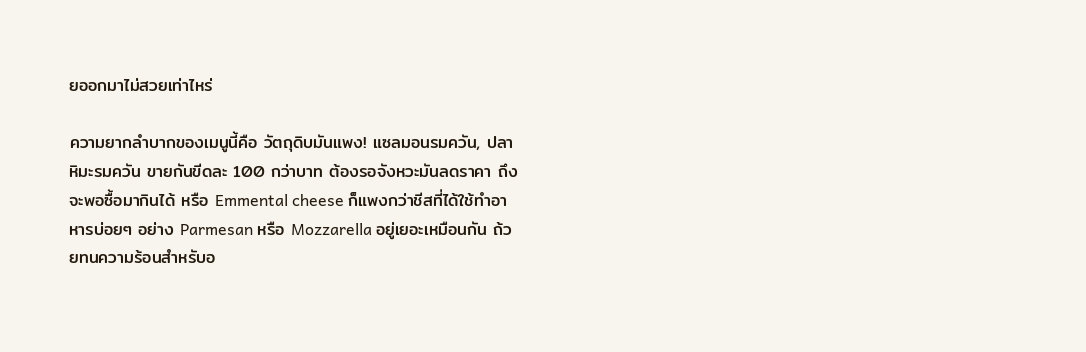ยออกมาไม่สวยเท่าไหร่

ความยากลำบากของเมนูนี้คือ วัตถุดิบมันแพง! แซลมอนรมควัน, ปลาหิมะรมควัน ขายกันขีดละ 100 กว่าบาท ต้องรอจังหวะมันลดราคา ถึงจะพอซื้อมากินได้ หรือ Emmental cheese ก็แพงกว่าชีสที่ได้ใช้ทำอาหารบ่อยๆ อย่าง Parmesan หรือ Mozzarella อยู่เยอะเหมือนกัน ถ้วยทนความร้อนสำหรับอ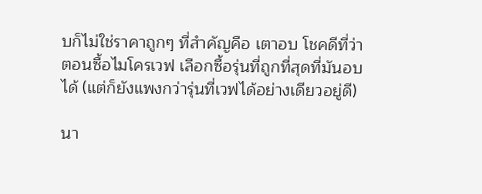บก็ไม่ใช่ราคาถูกๆ ที่สำคัญคือ เตาอบ โชคดีที่ว่าตอนซื้อไมโครเวฟ เลือกซื้อรุ่นที่ถูกที่สุดที่มันอบได้ (แต่ก็ยังแพงกว่ารุ่นที่เวฟได้อย่างเดียวอยู่ดี)

นา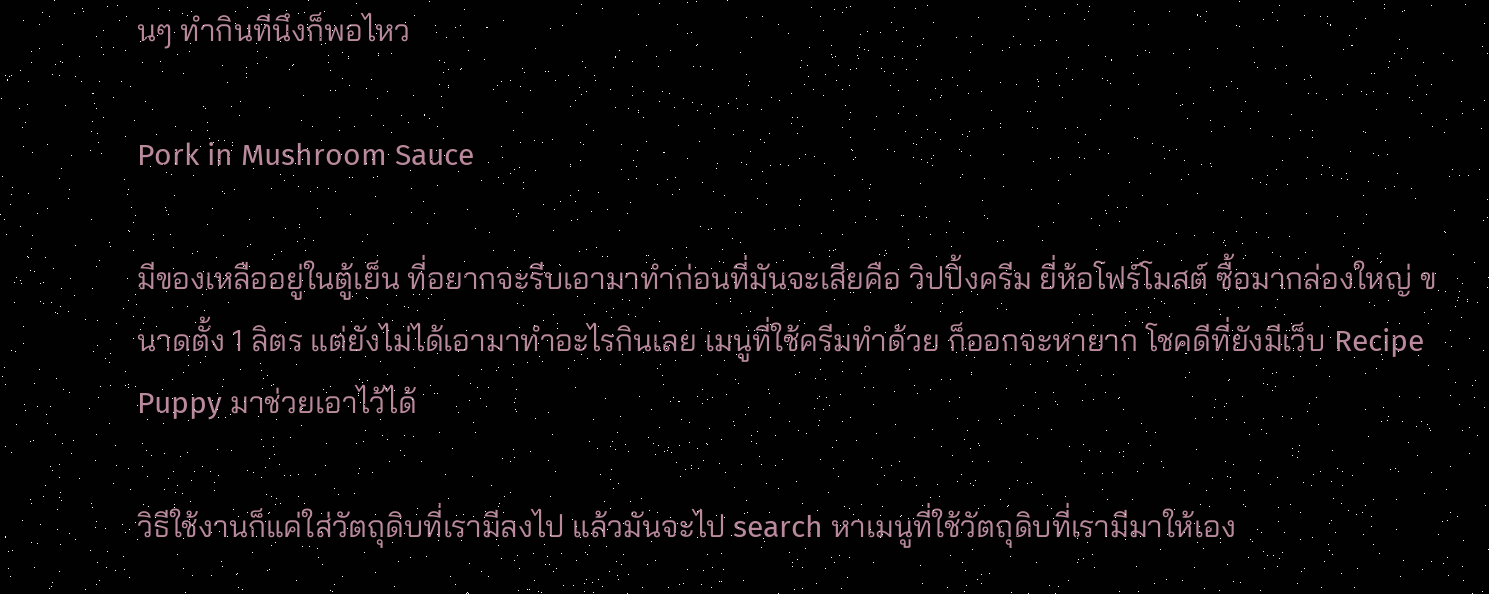นๆ ทำกินทีนึงก็พอไหว

Pork in Mushroom Sauce

มีของเหลืออยู่ในตู้เย็น ที่อยากจะรีบเอามาทำก่อนที่มันจะเสียคือ วิปปิ้งครีม ยี่ห้อโฟร์โมสต์ ซื้อมากล่องใหญ่ ขนาดตั้ง 1 ลิตร แต่ยังไม่ได้เอามาทำอะไรกินเลย เมนูที่ใช้ครีมทำด้วย ก็ออกจะหายาก โชคดีที่ยังมีเว็บ Recipe Puppy มาช่วยเอาไว้ได้

วิธีใช้งานก็แค่ใส่วัตถุดิบที่เรามีลงไป แล้วมันจะไป search หาเมนูที่ใช้วัตถุดิบที่เรามีมาให้เอง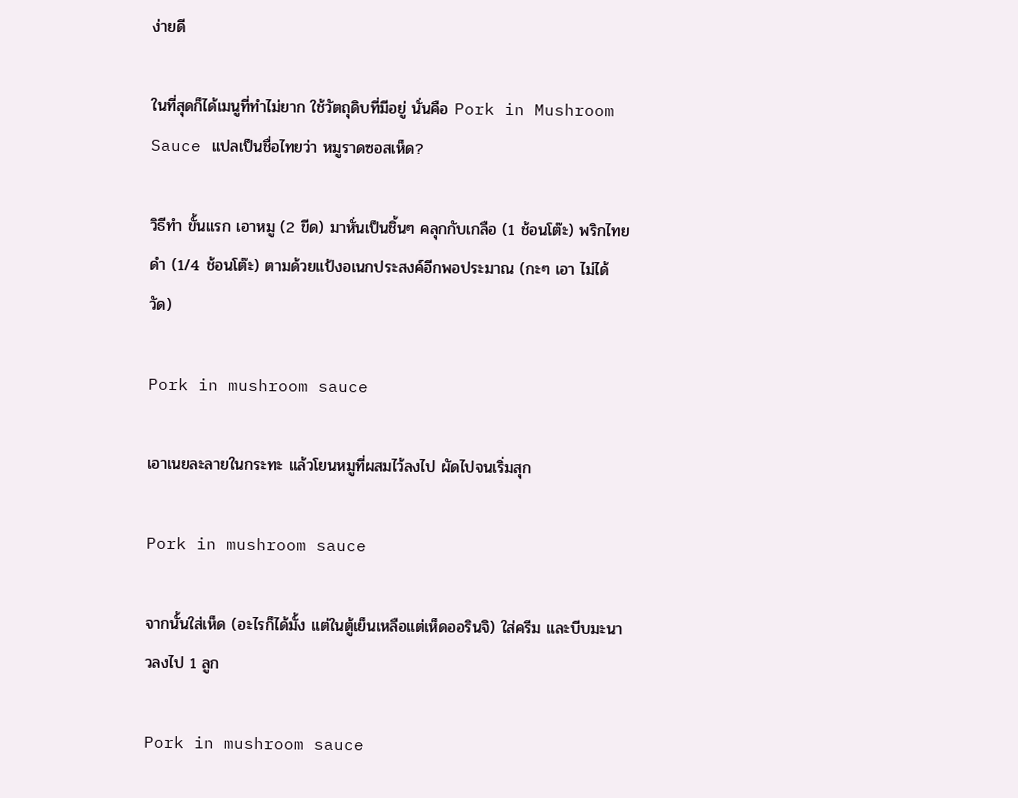ง่ายดี

ในที่สุดก็ได้เมนูที่ทำไม่ยาก ใช้วัตถุดิบที่มีอยู่ นั่นคือ Pork in Mushroom Sauce แปลเป็นชื่อไทยว่า หมูราดซอสเห็ด?

วิธีทำ ขั้นแรก เอาหมู (2 ขีด) มาหั่นเป็นชิ้นๆ คลุกกับเกลือ (1 ช้อนโต๊ะ) พริกไทยดำ (1/4 ช้อนโต๊ะ) ตามด้วยแป้งอเนกประสงค์อีกพอประมาณ (กะๆ เอา ไม่ได้วัด)

Pork in mushroom sauce

เอาเนยละลายในกระทะ แล้วโยนหมูที่ผสมไว้ลงไป ผัดไปจนเริ่มสุก

Pork in mushroom sauce

จากนั้นใส่เห็ด (อะไรก็ได้มั้ง แต่ในตู้เย็นเหลือแต่เห็ดออรินจิ) ใส่ครีม และบีบมะนาวลงไป 1 ลูก

Pork in mushroom sauce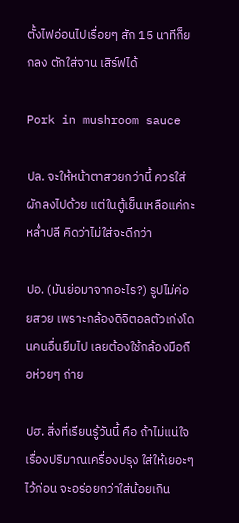ตั้งไฟอ่อนไปเรื่อยๆ สัก 15 นาทีก็ยกลง ตักใส่จาน เสิร์ฟได้

Pork in mushroom sauce

ปล. จะให้หน้าตาสวยกว่านี้ ควรใส่ผักลงไปด้วย แต่ในตู้เย็นเหลือแค่กะหล่ำปลี คิดว่าไม่ใส่จะดีกว่า

ปอ. (มันย่อมาจากอะไร?) รูปไม่ค่อยสวย เพราะกล้องดิจิตอลตัวเก่งโดนคนอื่นยืมไป เลยต้องใช้กล้องมือถือห่วยๆ ถ่าย

ปฮ. สิ่งที่เรียนรู้วันนี้ คือ ถ้าไม่แน่ใจเรื่องปริมาณเครื่องปรุง ใส่ให้เยอะๆ ไว้ก่อน จะอร่อยกว่าใส่น้อยเกิน